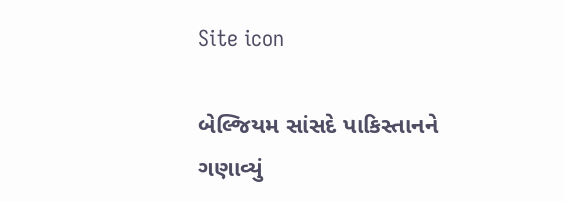Site icon

બેલ્જિયમ સાંસદે પાકિસ્તાનને ગણાવ્યું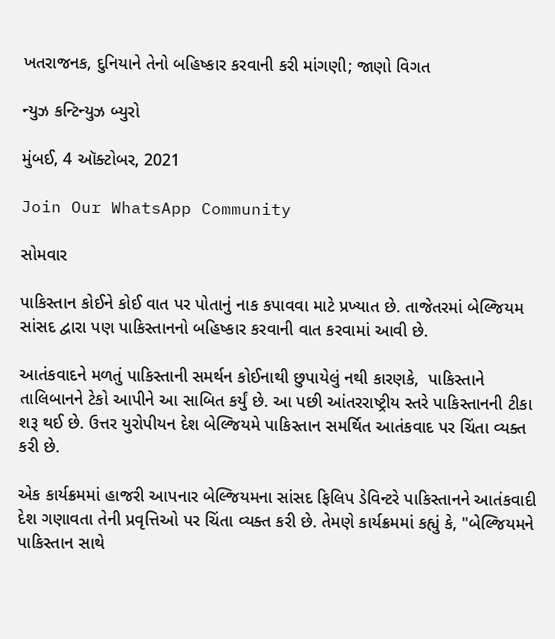ખતરાજનક, દુનિયાને તેનો બહિષ્કાર કરવાની કરી માંગણી; જાણો વિગત

ન્યુઝ કન્ટિન્યુઝ બ્યુરો

મુંબઈ, 4 ઑક્ટોબર, 2021

Join Our WhatsApp Community

સોમવાર

પાકિસ્તાન કોઈને કોઈ વાત પર પોતાનું નાક કપાવવા માટે પ્રખ્યાત છે. તાજેતરમાં બેલ્જિયમ સાંસદ દ્વારા પણ પાકિસ્તાનનો બહિષ્કાર કરવાની વાત કરવામાં આવી છે.

આતંકવાદને મળતું પાકિસ્તાની સમર્થન કોઈનાથી છુપાયેલું નથી કારણકે,  પાકિસ્તાને તાલિબાનને ટેકો આપીને આ સાબિત કર્યું છે. આ પછી આંતરરાષ્ટ્રીય સ્તરે પાકિસ્તાનની ટીકા શરૂ થઈ છે. ઉત્તર યુરોપીયન દેશ બેલ્જિયમે પાકિસ્તાન સમર્થિત આતંકવાદ પર ચિંતા વ્યક્ત કરી છે.

એક કાર્યક્રમમાં હાજરી આપનાર બેલ્જિયમના સાંસદ ફિલિપ ડેવિન્ટરે પાકિસ્તાનને આતંકવાદી દેશ ગણાવતા તેની પ્રવૃત્તિઓ પર ચિંતા વ્યક્ત કરી છે. તેમણે કાર્યક્રમમાં કહ્યું કે, "બેલ્જિયમને પાકિસ્તાન સાથે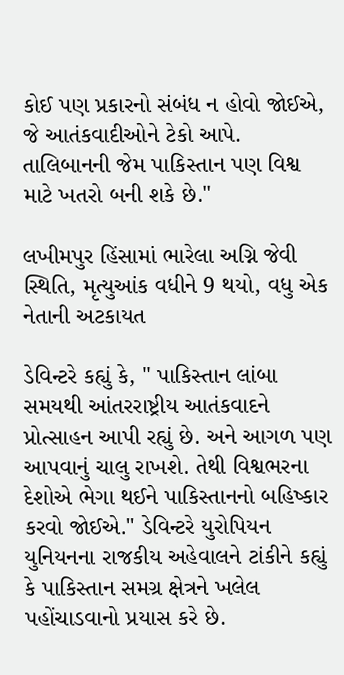કોઈ પણ પ્રકારનો સંબંધ ન હોવો જોઈએ, જે આતંકવાદીઓને ટેકો આપે. તાલિબાનની જેમ પાકિસ્તાન પણ વિશ્વ માટે ખતરો બની શકે છે."

લખીમપુર હિંસામાં ભારેલા અગ્નિ જેવી સ્થિતિ, મૃત્યુઆંક વધીને 9 થયો, વધુ એક નેતાની અટકાયત

ડેવિન્ટરે કહ્યું કે, " પાકિસ્તાન લાંબા સમયથી આંતરરાષ્ટ્રીય આતંકવાદને પ્રોત્સાહન આપી રહ્યું છે. અને આગળ પણ આપવાનું ચાલુ રાખશે. તેથી વિશ્વભરના દેશોએ ભેગા થઈને પાકિસ્તાનનો બહિષ્કાર કરવો જોઈએ." ડેવિન્ટરે યુરોપિયન યુનિયનના રાજકીય અહેવાલને ટાંકીને કહ્યું કે પાકિસ્તાન સમગ્ર ક્ષેત્રને ખલેલ પહોંચાડવાનો પ્રયાસ કરે છે.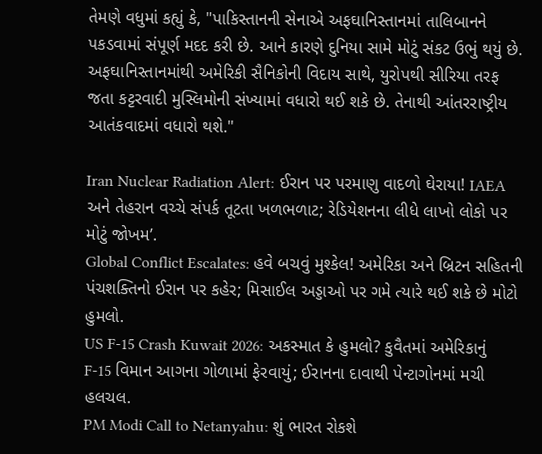તેમણે વધુમાં કહ્યું કે, "પાકિસ્તાનની સેનાએ અફઘાનિસ્તાનમાં તાલિબાનને પકડવામાં સંપૂર્ણ મદદ કરી છે. આને કારણે દુનિયા સામે મોટું સંકટ ઉભું થયું છે. અફઘાનિસ્તાનમાંથી અમેરિકી સૈનિકોની વિદાય સાથે, યુરોપથી સીરિયા તરફ જતા કટ્ટરવાદી મુસ્લિમોની સંખ્યામાં વધારો થઈ શકે છે. તેનાથી આંતરરાષ્ટ્રીય આતંકવાદમાં વધારો થશે."

Iran Nuclear Radiation Alert: ઈરાન પર પરમાણુ વાદળો ઘેરાયા! IAEA અને તેહરાન વચ્ચે સંપર્ક તૂટતા ખળભળાટ; રેડિયેશનના લીધે લાખો લોકો પર મોટું જોખમ’.
Global Conflict Escalates: હવે બચવું મુશ્કેલ! અમેરિકા અને બ્રિટન સહિતની પંચશક્તિનો ઈરાન પર કહેર; મિસાઈલ અડ્ડાઓ પર ગમે ત્યારે થઈ શકે છે મોટો હુમલો.
US F-15 Crash Kuwait 2026: અકસ્માત કે હુમલો? કુવૈતમાં અમેરિકાનું F-15 વિમાન આગના ગોળામાં ફેરવાયું; ઈરાનના દાવાથી પેન્ટાગોનમાં મચી હલચલ.
PM Modi Call to Netanyahu: શું ભારત રોકશે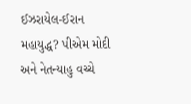ઈઝરાયેલ-ઈરાન મહાયુદ્ધ? પીએમ મોદી અને નેતન્યાહુ વચ્ચે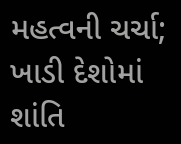મહત્વની ચર્ચા; ખાડી દેશોમાં શાંતિ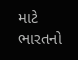માટે ભારતનો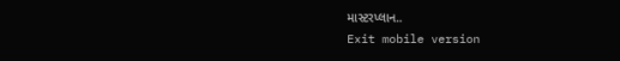માસ્ટરપ્લાન..
Exit mobile version